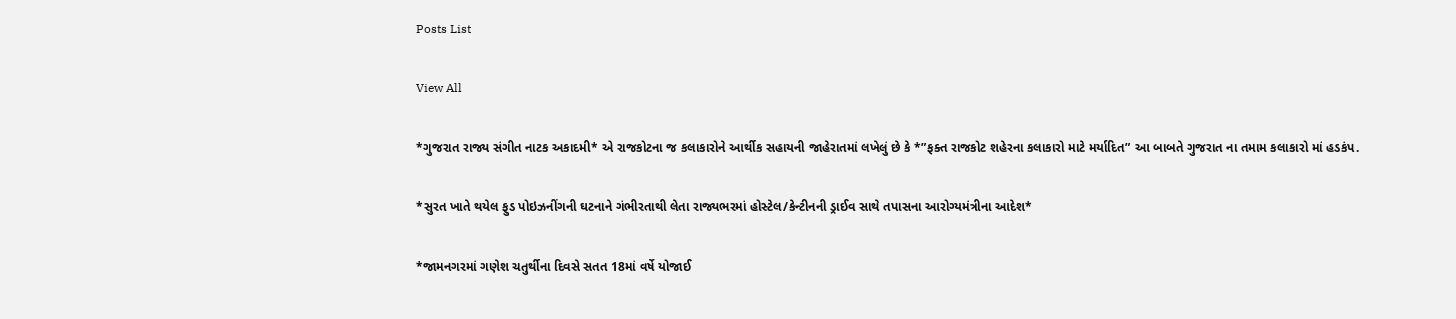Posts List

View All

*ગુજરાત રાજ્ય સંગીત નાટક અકાદમી* એ રાજકોટના જ કલાકારોને આર્થીક સહાયની જાહેરાતમાં લખેલું છે કે *”ફક્ત રાજકોટ શહેરના કલાકારો માટે મર્યાદિત” આ બાબતે ગુજરાત ના તમામ કલાકારો માં હડકંપ.

*સુરત ખાતે થયેલ ફુડ પોઇઝનીંગની ઘટનાને ગંભીરતાથી લેતા રાજ્યભરમાં હોસ્ટેલ/કેન્ટીનની ડ્રાઈવ સાથે તપાસના આરોગ્યમંત્રીના આદેશ*

*જામનગરમાં ગણેશ ચતુર્થીના દિવસે સતત 18માં વર્ષે યોજાઈ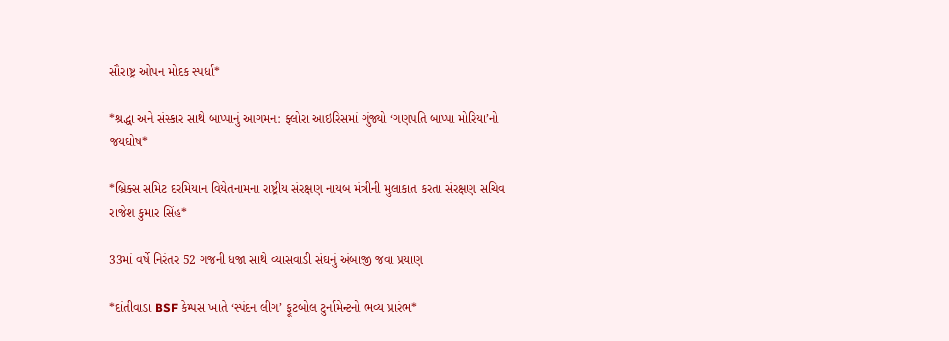સૌરાષ્ટ્ર ઓપન મોદક સ્પર્ધા*

*શ્રદ્ધા અને સંસ્કાર સાથે બાપ્પાનું આગમન: ફ્લોરા આઇરિસમાં ગુંજ્યો ‘ગણપતિ બાપ્પા મોરિયા’નો જયઘોષ*

*બ્રિક્સ સમિટ દરમિયાન વિયેતનામના રાષ્ટ્રીય સંરક્ષણ નાયબ મંત્રીની મુલાકાત કરતા સંરક્ષણ સચિવ રાજેશ કુમાર સિંહ*

33માં વર્ષે નિરંતર 52 ગજની ધજા સાથે વ્યાસવાડી સંઘનું અંબાજી જવા પ્રયાણ

*દાંતીવાડા BSF કેમ્પસ ખાતે ‘સ્પંદન લીગ’ ફૂટબોલ ટુર્નામેન્ટનો ભવ્ય પ્રારંભ*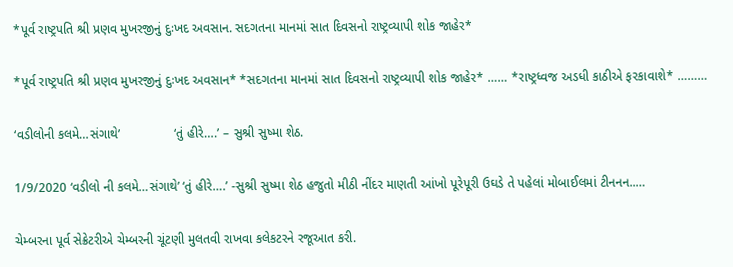*પૂર્વ રાષ્ટ્રપતિ શ્રી પ્રણવ મુખરજીનું દુઃખદ અવસાન. સદગતના માનમાં સાત દિવસનો રાષ્ટ્રવ્યાપી શોક જાહેર*

*પૂર્વ રાષ્ટ્રપતિ શ્રી પ્રણવ મુખરજીનું દુઃખદ અવસાન* *સદગતના માનમાં સાત દિવસનો રાષ્ટ્રવ્યાપી શોક જાહેર* …… *રાષ્ટ્રધ્વજ અડધી કાઠીએ ફરકાવાશે* ………

‘વડીલોની કલમે…સંગાથે’               ‘તું હીરે….’ – સુશ્રી સુષ્મા શેઠ.

1/9/2020 ‘વડીલો ની કલમે…સંગાથે’ ‘તું હીરે….’ -સુશ્રી સુષ્મા શેઠ હજુતો મીઠી નીંદર માણતી આંખો પૂરેપૂરી ઉઘડે તે પહેલાં મોબાઈલમાં ટીનનન..…

ચેમ્બરના પૂર્વ સેક્રેટરીએ ચેમ્બરની ચૂંટણી મુલતવી રાખવા કલેકટરને રજૂઆત કરી.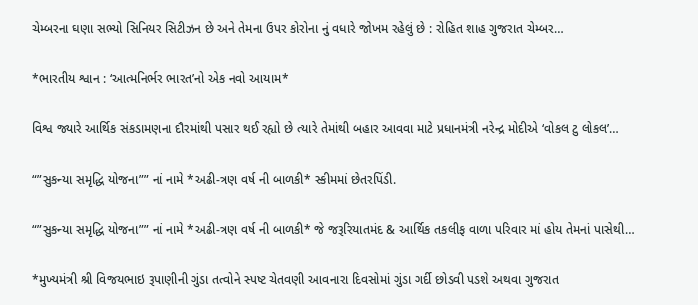ચેમ્બરના ઘણા સભ્યો સિનિયર સિટીઝન છે અને તેમના ઉપર કોરોના નું વધારે જોખમ રહેલું છે : રોહિત શાહ ગુજરાત ચેમ્બર…

*ભારતીય શ્વાન : ‘આત્મનિર્ભર ભારત’નો એક નવો આયામ*

વિશ્વ જ્યારે આર્થિક સંકડામણના દૌરમાંથી પસાર થઈ રહ્યો છે ત્યારે તેમાંથી બહાર આવવા માટે પ્રધાનમંત્રી નરેન્દ્ર મોદીએ ‘વોકલ ટુ લોકલ’…

“”સુકન્યા સમૃદ્ધિ યોજના”” નાં નામે *અઢી-ત્રણ વર્ષ ની બાળકી* સ્કીમમાં છેતરપિંડી.

“”સુકન્યા સમૃદ્ધિ યોજના”” નાં નામે *અઢી-ત્રણ વર્ષ ની બાળકી* જે જરૂરિયાતમંદ & આર્થિક તકલીફ વાળા પરિવાર માં હોય તેમનાં પાસેથી…

*મુખ્યમંત્રી શ્રી વિજયભાઇ રૂપાણીની ગુંડા તત્વોને સ્પષ્ટ ચેતવણી આવનારા દિવસોમાં ગુંડા ગર્દી છોડવી પડશે અથવા ગુજરાત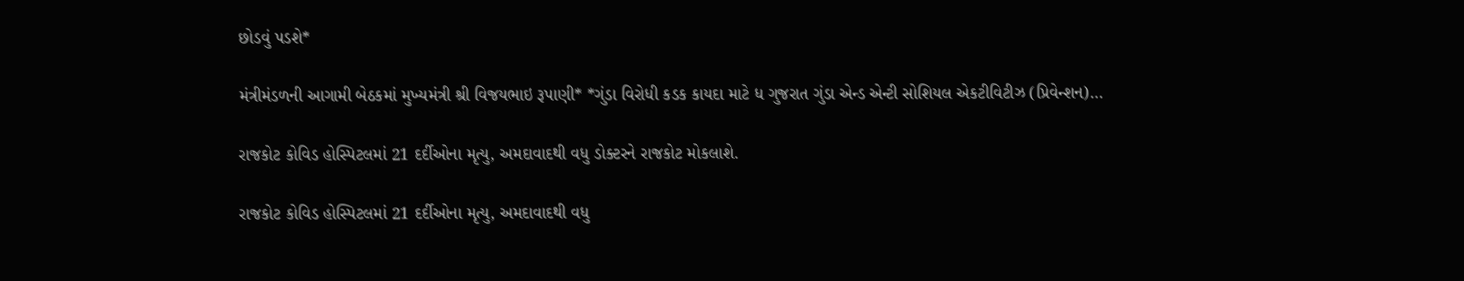છોડવું પડશે*

મંત્રીમંડળની આગામી બેઠકમાં મુખ્યમંત્રી શ્રી વિજયભાઇ રૂપાણી* *ગુંડા વિરોધી કડક કાયદા માટે ધ ગુજરાત ગુંડા એન્ડ એન્ટી સોશિયલ એકટીવિટીઝ (પ્રિવેન્શન)…

રાજકોટ કોવિડ હોસ્પિટલમાં 21 દર્દીઓના મૃત્યુ, અમદાવાદથી વધુ ડોક્ટરને રાજકોટ મોકલાશે.

રાજકોટ કોવિડ હોસ્પિટલમાં 21 દર્દીઓના મૃત્યુ, અમદાવાદથી વધુ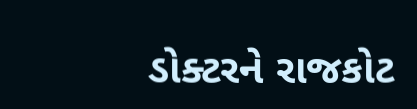ડોક્ટરને રાજકોટ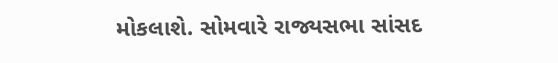મોકલાશે. સોમવારે રાજ્યસભા સાંસદ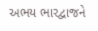અભય ભારદ્વાજને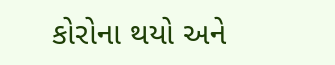કોરોના થયો અને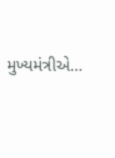મુખ્યમંત્રીએ…